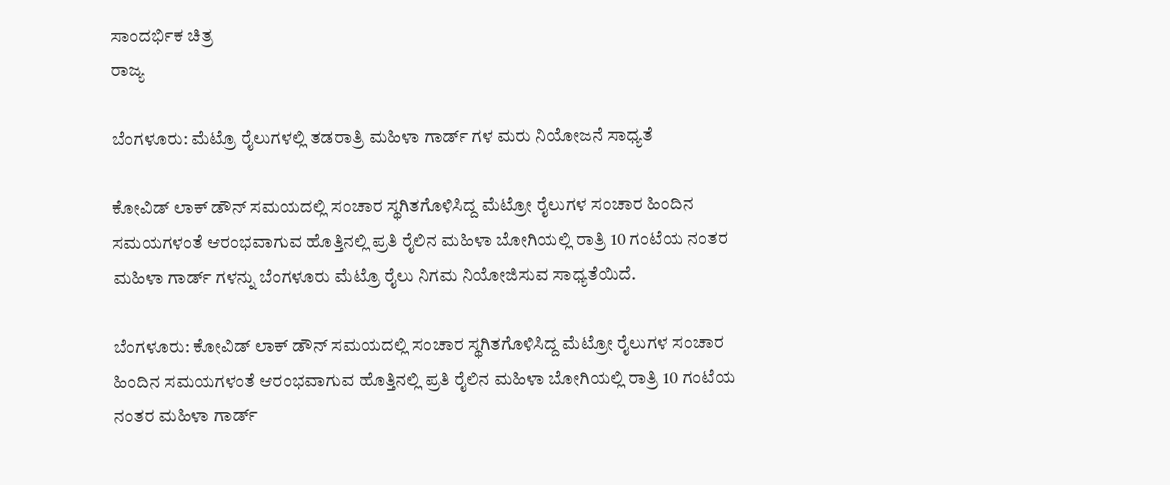ಸಾಂದರ್ಭಿಕ ಚಿತ್ರ
ರಾಜ್ಯ

ಬೆಂಗಳೂರು: ಮೆಟ್ರೊ ರೈಲುಗಳಲ್ಲಿ ತಡರಾತ್ರಿ ಮಹಿಳಾ ಗಾರ್ಡ್ ಗಳ ಮರು ನಿಯೋಜನೆ ಸಾಧ್ಯತೆ

ಕೋವಿಡ್ ಲಾಕ್ ಡೌನ್ ಸಮಯದಲ್ಲಿ ಸಂಚಾರ ಸ್ಥಗಿತಗೊಳಿಸಿದ್ದ ಮೆಟ್ರೋ ರೈಲುಗಳ ಸಂಚಾರ ಹಿಂದಿನ ಸಮಯಗಳಂತೆ ಆರಂಭವಾಗುವ ಹೊತ್ತಿನಲ್ಲಿ ಪ್ರತಿ ರೈಲಿನ ಮಹಿಳಾ ಬೋಗಿಯಲ್ಲಿ ರಾತ್ರಿ 10 ಗಂಟೆಯ ನಂತರ ಮಹಿಳಾ ಗಾರ್ಡ್ ಗಳನ್ನು ಬೆಂಗಳೂರು ಮೆಟ್ರೊ ರೈಲು ನಿಗಮ ನಿಯೋಜಿಸುವ ಸಾಧ್ಯತೆಯಿದೆ.

ಬೆಂಗಳೂರು: ಕೋವಿಡ್ ಲಾಕ್ ಡೌನ್ ಸಮಯದಲ್ಲಿ ಸಂಚಾರ ಸ್ಥಗಿತಗೊಳಿಸಿದ್ದ ಮೆಟ್ರೋ ರೈಲುಗಳ ಸಂಚಾರ ಹಿಂದಿನ ಸಮಯಗಳಂತೆ ಆರಂಭವಾಗುವ ಹೊತ್ತಿನಲ್ಲಿ ಪ್ರತಿ ರೈಲಿನ ಮಹಿಳಾ ಬೋಗಿಯಲ್ಲಿ ರಾತ್ರಿ 10 ಗಂಟೆಯ ನಂತರ ಮಹಿಳಾ ಗಾರ್ಡ್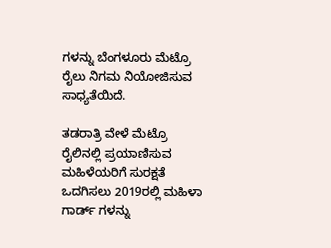ಗಳನ್ನು ಬೆಂಗಳೂರು ಮೆಟ್ರೊ ರೈಲು ನಿಗಮ ನಿಯೋಜಿಸುವ ಸಾಧ್ಯತೆಯಿದೆ.

ತಡರಾತ್ರಿ ವೇಳೆ ಮೆಟ್ರೊ ರೈಲಿನಲ್ಲಿ ಪ್ರಯಾಣಿಸುವ ಮಹಿಳೆಯರಿಗೆ ಸುರಕ್ಷತೆ ಒದಗಿಸಲು 2019ರಲ್ಲಿ ಮಹಿಳಾ ಗಾರ್ಡ್ ಗಳನ್ನು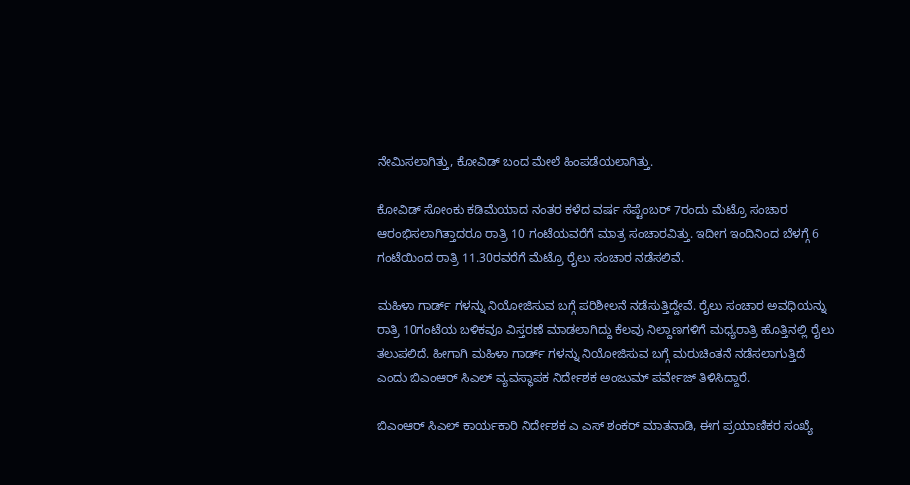ನೇಮಿಸಲಾಗಿತ್ತು, ಕೋವಿಡ್ ಬಂದ ಮೇಲೆ ಹಿಂಪಡೆಯಲಾಗಿತ್ತು.

ಕೋವಿಡ್ ಸೋಂಕು ಕಡಿಮೆಯಾದ ನಂತರ ಕಳೆದ ವರ್ಷ ಸೆಪ್ಟೆಂಬರ್ 7ರಂದು ಮೆಟ್ರೊ ಸಂಚಾರ ಆರಂಭಿಸಲಾಗಿತ್ತಾದರೂ ರಾತ್ರಿ 10 ಗಂಟೆಯವರೆಗೆ ಮಾತ್ರ ಸಂಚಾರವಿತ್ತು. ಇದೀಗ ಇಂದಿನಿಂದ ಬೆಳಗ್ಗೆ 6 ಗಂಟೆಯಿಂದ ರಾತ್ರಿ 11.30ರವರೆಗೆ ಮೆಟ್ರೊ ರೈಲು ಸಂಚಾರ ನಡೆಸಲಿವೆ.

ಮಹಿಳಾ ಗಾರ್ಡ್ ಗಳನ್ನು ನಿಯೋಜಿಸುವ ಬಗ್ಗೆ ಪರಿಶೀಲನೆ ನಡೆಸುತ್ತಿದ್ದೇವೆ. ರೈಲು ಸಂಚಾರ ಅವಧಿಯನ್ನು ರಾತ್ರಿ 10ಗಂಟೆಯ ಬಳಿಕವೂ ವಿಸ್ತರಣೆ ಮಾಡಲಾಗಿದ್ದು ಕೆಲವು ನಿಲ್ದಾಣಗಳಿಗೆ ಮಧ್ಯರಾತ್ರಿ ಹೊತ್ತಿನಲ್ಲಿ ರೈಲು ತಲುಪಲಿದೆ. ಹೀಗಾಗಿ ಮಹಿಳಾ ಗಾರ್ಡ್ ಗಳನ್ನು ನಿಯೋಜಿಸುವ ಬಗ್ಗೆ ಮರುಚಿಂತನೆ ನಡೆಸಲಾಗುತ್ತಿದೆ ಎಂದು ಬಿಎಂಆರ್ ಸಿಎಲ್ ವ್ಯವಸ್ಥಾಪಕ ನಿರ್ದೇಶಕ ಅಂಜುಮ್ ಪರ್ವೇಜ್ ತಿಳಿಸಿದ್ದಾರೆ.

ಬಿಎಂಆರ್ ಸಿಎಲ್ ಕಾರ್ಯಕಾರಿ ನಿರ್ದೇಶಕ ಎ ಎಸ್ ಶಂಕರ್ ಮಾತನಾಡಿ, ಈಗ ಪ್ರಯಾಣಿಕರ ಸಂಖ್ಯೆ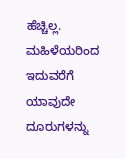ಹೆಚ್ಚಿಲ್ಲ. ಮಹಿಳೆಯರಿಂದ ಇದುವರೆಗೆ ಯಾವುದೇ ದೂರುಗಳನ್ನು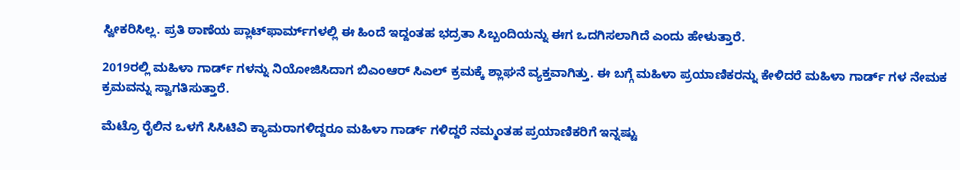ಸ್ವೀಕರಿಸಿಲ್ಲ. ಪ್ರತಿ ಠಾಣೆಯ ಪ್ಲಾಟ್‌ಫಾರ್ಮ್‌ಗಳಲ್ಲಿ ಈ ಹಿಂದೆ ಇದ್ದಂತಹ ಭದ್ರತಾ ಸಿಬ್ಬಂದಿಯನ್ನು ಈಗ ಒದಗಿಸಲಾಗಿದೆ ಎಂದು ಹೇಳುತ್ತಾರೆ.

2019ರಲ್ಲಿ ಮಹಿಳಾ ಗಾರ್ಡ್ ಗಳನ್ನು ನಿಯೋಜಿಸಿದಾಗ ಬಿಎಂಆರ್ ಸಿಎಲ್ ಕ್ರಮಕ್ಕೆ ಶ್ಲಾಘನೆ ವ್ಯಕ್ತವಾಗಿತ್ತು. ಈ ಬಗ್ಗೆ ಮಹಿಳಾ ಪ್ರಯಾಣಿಕರನ್ನು ಕೇಳಿದರೆ ಮಹಿಳಾ ಗಾರ್ಡ್ ಗಳ ನೇಮಕ ಕ್ರಮವನ್ನು ಸ್ವಾಗತಿಸುತ್ತಾರೆ.

ಮೆಟ್ರೊ ರೈಲಿನ ಒಳಗೆ ಸಿಸಿಟಿವಿ ಕ್ಯಾಮರಾಗಳಿದ್ದರೂ ಮಹಿಳಾ ಗಾರ್ಡ್ ಗಳಿದ್ದರೆ ನಮ್ಮಂತಹ ಪ್ರಯಾಣಿಕರಿಗೆ ಇನ್ನಷ್ಟು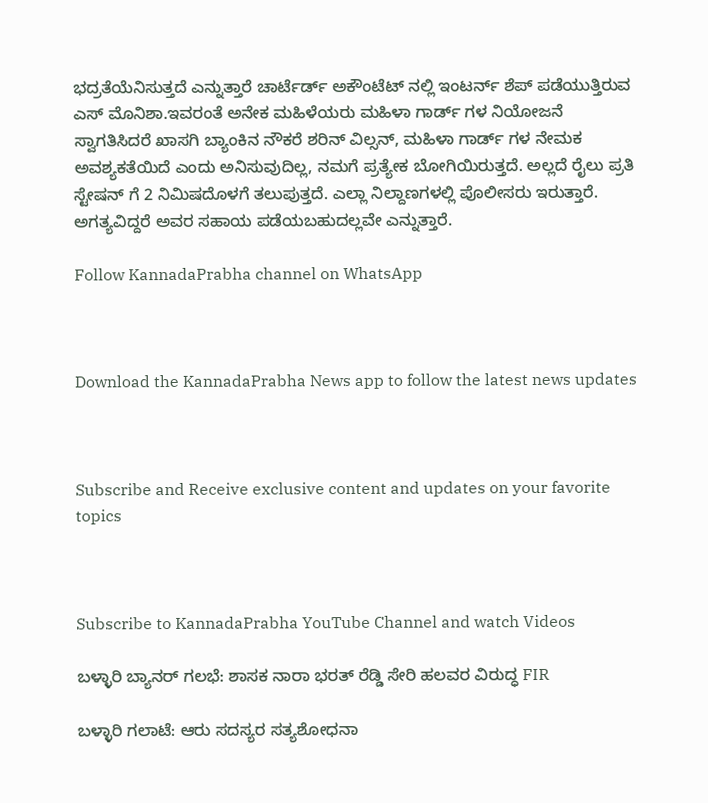ಭದ್ರತೆಯೆನಿಸುತ್ತದೆ ಎನ್ನುತ್ತಾರೆ ಚಾರ್ಟೆರ್ಡ್ ಅಕೌಂಟೆಟ್ ನಲ್ಲಿ ಇಂಟರ್ನ್ ಶೆಪ್ ಪಡೆಯುತ್ತಿರುವ ಎಸ್ ಮೊನಿಶಾ.ಇವರಂತೆ ಅನೇಕ ಮಹಿಳೆಯರು ಮಹಿಳಾ ಗಾರ್ಡ್ ಗಳ ನಿಯೋಜನೆ ಸ್ವಾಗತಿಸಿದರೆ ಖಾಸಗಿ ಬ್ಯಾಂಕಿನ ನೌಕರೆ ಶರಿನ್ ವಿಲ್ಸನ್, ಮಹಿಳಾ ಗಾರ್ಡ್ ಗಳ ನೇಮಕ ಅವಶ್ಯಕತೆಯಿದೆ ಎಂದು ಅನಿಸುವುದಿಲ್ಲ, ನಮಗೆ ಪ್ರತ್ಯೇಕ ಬೋಗಿಯಿರುತ್ತದೆ. ಅಲ್ಲದೆ ರೈಲು ಪ್ರತಿ ಸ್ಟೇಷನ್ ಗೆ 2 ನಿಮಿಷದೊಳಗೆ ತಲುಪುತ್ತದೆ. ಎಲ್ಲಾ ನಿಲ್ದಾಣಗಳಲ್ಲಿ ಪೊಲೀಸರು ಇರುತ್ತಾರೆ. ಅಗತ್ಯವಿದ್ದರೆ ಅವರ ಸಹಾಯ ಪಡೆಯಬಹುದಲ್ಲವೇ ಎನ್ನುತ್ತಾರೆ.

Follow KannadaPrabha channel on WhatsApp



Download the KannadaPrabha News app to follow the latest news updates



Subscribe and Receive exclusive content and updates on your favorite topics



Subscribe to KannadaPrabha YouTube Channel and watch Videos

ಬಳ್ಳಾರಿ ಬ್ಯಾನರ್ ಗಲಭೆ: ಶಾಸಕ ನಾರಾ ಭರತ್ ರೆಡ್ಡಿ ಸೇರಿ ಹಲವರ ವಿರುದ್ಧ FIR

ಬಳ್ಳಾರಿ ಗಲಾಟೆ: ಆರು ಸದಸ್ಯರ ಸತ್ಯಶೋಧನಾ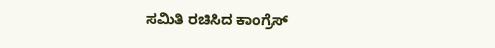ಸಮಿತಿ ರಚಿಸಿದ ಕಾಂಗ್ರೆಸ್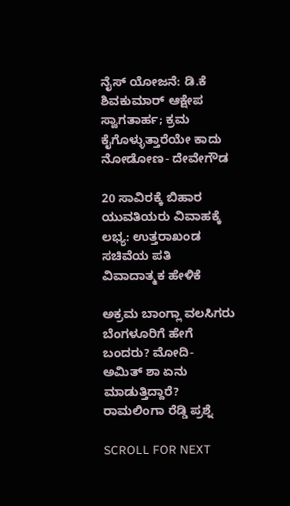ನೈಸ್‌ ಯೋಜನೆ: ಡಿ.ಕೆ ಶಿವಕುಮಾರ್ ಆಕ್ಷೇಪ ಸ್ವಾಗತಾರ್ಹ; ಕ್ರಮ ಕೈಗೊಳ್ಳುತ್ತಾರೆಯೇ ಕಾದು ನೋಡೋಣ- ದೇವೇಗೌಡ

20 ಸಾವಿರಕ್ಕೆ ಬಿಹಾರ ಯುವತಿಯರು ವಿವಾಹಕ್ಕೆ ಲಭ್ಯ: ಉತ್ತರಾಖಂಡ ಸಚಿವೆಯ ಪತಿ ವಿವಾದಾತ್ಮಕ ಹೇಳಿಕೆ

ಅಕ್ರಮ ಬಾಂಗ್ಲಾ ವಲಸಿಗರು ಬೆಂಗಳೂರಿಗೆ ಹೇಗೆ ಬಂದರು? ಮೋದಿ- ಅಮಿತ್ ಶಾ ಏನು ಮಾಡುತ್ತಿದ್ದಾರೆ? ರಾಮಲಿಂಗಾ ರೆಡ್ಡಿ ಪ್ರಶ್ನೆ

SCROLL FOR NEXT